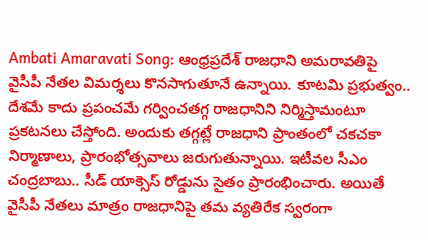Ambati Amaravati Song: ఆంధ్రప్రదేశ్ రాజధాని అమరావతిపై వైసీపీ నేతల విమర్శలు కొనసాగుతూనే ఉన్నాయి. కూటమి ప్రభుత్వం.. దేశమే కాదు ప్రపంచమే గర్వించతగ్గ రాజధానిని నిర్మిస్తామంటూ ప్రకటనలు చేస్తోంది. అందుకు తగ్గట్లే రాజధాని ప్రాంతంలో చకచకా నిర్మాణాలు, ప్రారంభోత్సవాలు జరుగుతున్నాయి. ఇటీవల సీఎం చంద్రబాబు.. సీడ్ యాక్సెస్ రోడ్డును సైతం ప్రారంభించారు. అయితే వైసీపీ నేతలు మాత్రం రాజధానిపై తమ వ్యతిరేక స్వరంగా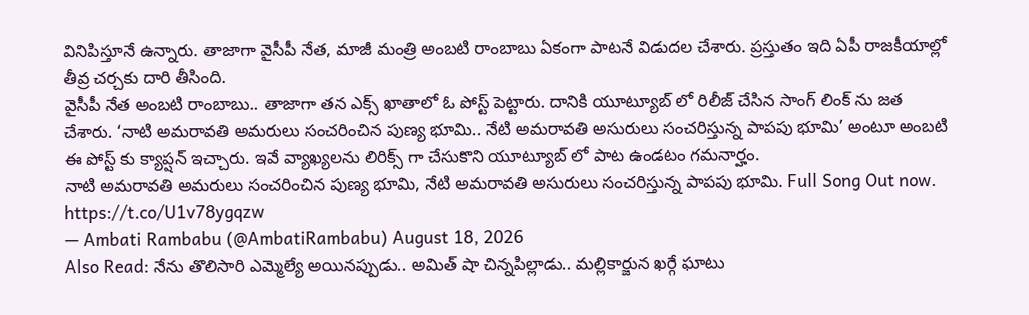వినిపిస్తూనే ఉన్నారు. తాజాగా వైసీపీ నేత, మాజీ మంత్రి అంబటి రాంబాబు ఏకంగా పాటనే విడుదల చేశారు. ప్రస్తుతం ఇది ఏపీ రాజకీయాల్లో తీవ్ర చర్చకు దారి తీసింది.
వైసీపీ నేత అంబటి రాంబాబు.. తాజాగా తన ఎక్స్ ఖాతాలో ఓ పోస్ట్ పెట్టారు. దానికి యూట్యూబ్ లో రిలీజ్ చేసిన సాంగ్ లింక్ ను జత చేశారు. ‘నాటి అమరావతి అమరులు సంచరించిన పుణ్య భూమి.. నేటి అమరావతి అసురులు సంచరిస్తున్న పాపపు భూమి’ అంటూ అంబటి ఈ పోస్ట్ కు క్యాప్షన్ ఇచ్చారు. ఇవే వ్యాఖ్యలను లిరిక్స్ గా చేసుకొని యూట్యూబ్ లో పాట ఉండటం గమనార్హం.
నాటి అమరావతి అమరులు సంచరించిన పుణ్య భూమి, నేటి అమరావతి అసురులు సంచరిస్తున్న పాపపు భూమి. Full Song Out now. https://t.co/U1v78ygqzw
— Ambati Rambabu (@AmbatiRambabu) August 18, 2026
Also Read: నేను తొలిసారి ఎమ్మెల్యే అయినప్పుడు.. అమిత్ షా చిన్నపిల్లాడు.. మల్లికార్జున ఖర్గే ఘాటు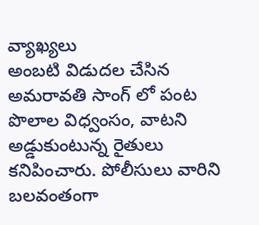వ్యాఖ్యలు
అంబటి విడుదల చేసిన అమరావతి సాంగ్ లో పంట పొలాల విధ్వంసం, వాటని అడ్డుకుంటున్న రైతులు కనిపించారు. పోలీసులు వారిని బలవంతంగా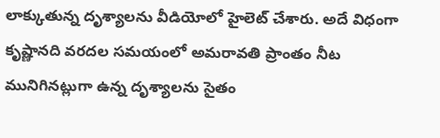లాక్కుతున్న దృశ్యాలను వీడియోలో హైలెట్ చేశారు. అదే విధంగా కృష్ణానది వరదల సమయంలో అమరావతి ప్రాంతం నీట మునిగినట్లుగా ఉన్న దృశ్యాలను సైతం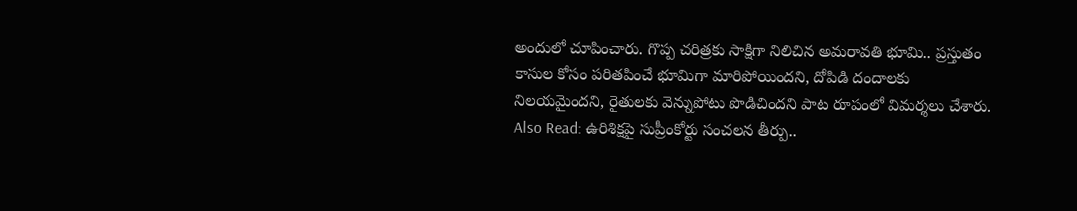అందులో చూపించారు. గొప్ప చరిత్రకు సాక్షిగా నిలిచిన అమరావతి భూమి.. ప్రస్తుతం కాసుల కోసం పరితపించే భూమిగా మారిపోయిందని, దోపిడి దందాలకు నిలయమైందని, రైతులకు వెన్నుపోటు పొడిచిందని పాట రూపంలో విమర్శలు చేశారు.
Also Read: ఉరిశిక్షపై సుప్రీంకోర్టు సంచలన తీర్పు..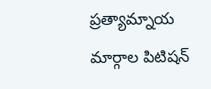ప్రత్యామ్నాయ మార్గాల పిటిషన్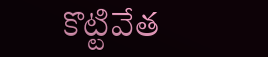కొట్టివేత